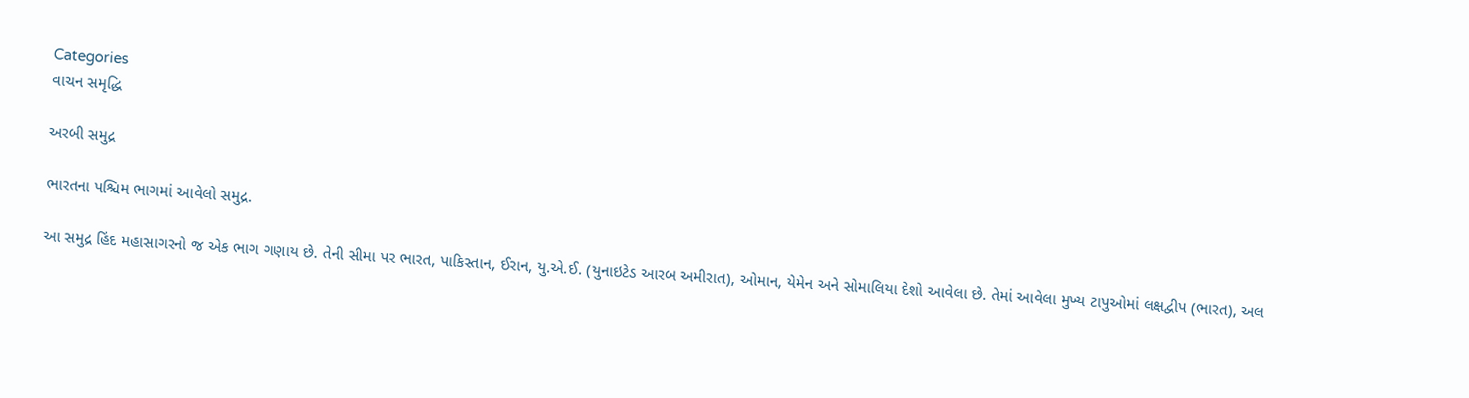Categories
વાચન સમૃદ્ધિ

અરબી સમુદ્ર

ભારતના પશ્ચિમ ભાગમાં આવેલો સમુદ્ર.

આ સમુદ્ર હિંદ મહાસાગરનો જ એક ભાગ ગણાય છે. તેની સીમા પર ભારત, પાકિસ્તાન, ઈરાન, યુ.એ.ઈ. (યુનાઇટેડ આરબ અમીરાત), ઓમાન, યેમેન અને સોમાલિયા દેશો આવેલા છે. તેમાં આવેલા મુખ્ય ટાપુઓમાં લક્ષદ્વીપ (ભારત), અલ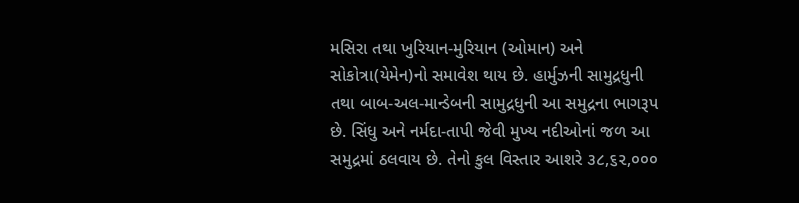મસિરા તથા ખુરિયાન-મુરિયાન (ઓમાન) અને સોકોત્રા(યેમેન)નો સમાવેશ થાય છે. હાર્મુઝની સામુદ્રધુની તથા બાબ-અલ-માન્ડેબની સામુદ્રધુની આ સમુદ્રના ભાગરૂપ છે. સિંધુ અને નર્મદા-તાપી જેવી મુખ્ય નદીઓનાં જળ આ સમુદ્રમાં ઠલવાય છે. તેનો કુલ વિસ્તાર આશરે ૩૮,૬૨,૦૦૦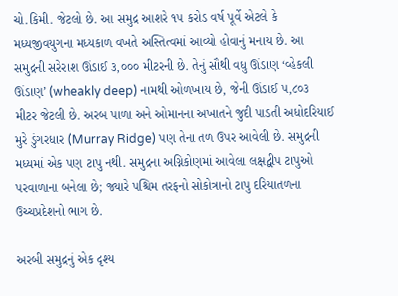ચો.કિમી. જેટલો છે. આ સમુદ્ર આશરે ૧૫ કરોડ વર્ષ પૂર્વે એટલે કે મધ્યજીવયુગના મધ્યકાળ વખતે અસ્તિત્વમાં આવ્યો હોવાનું મનાય છે. આ સમુદ્રની સરેરાશ ઊંડાઈ ૩,૦૦૦ મીટરની છે. તેનું સૌથી વધુ ઊંડાણ ‘વ્હેકલી ઊંડાણ’ (wheakly deep) નામથી ઓળખાય છે, જેની ઊંડાઈ ૫,૮૦૩ મીટર જેટલી છે. અરબ પાળા અને ઓમાનના અખાતને જુદી પાડતી અધોદરિયાઈ મુરે ડુંગરધાર (Murray Ridge) પણ તેના તળ ઉપર આવેલી છે. સમુદ્રની મધ્યમાં એક પણ ટાપુ નથી. સમુદ્રના અગ્નિકોણમાં આવેલા લક્ષદ્વીપ ટાપુઓ પરવાળાના બનેલા છે; જ્યારે પશ્ચિમ તરફનો સોકોત્રાનો ટાપુ દરિયાતળના ઉચ્ચપ્રદેશનો ભાગ છે.

અરબી સમુદ્રનું એક દૃશ્ય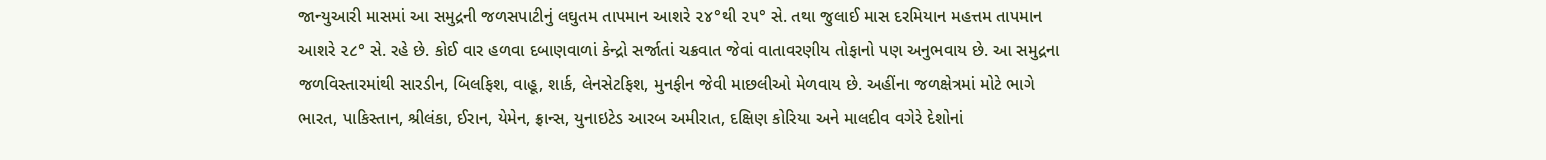જાન્યુઆરી માસમાં આ સમુદ્રની જળસપાટીનું લઘુતમ તાપમાન આશરે ૨૪°થી ૨૫° સે. તથા જુલાઈ માસ દરમિયાન મહત્તમ તાપમાન આશરે ૨૮° સે. રહે છે. કોઈ વાર હળવા દબાણવાળાં કેન્દ્રો સર્જાતાં ચક્રવાત જેવાં વાતાવરણીય તોફાનો પણ અનુભવાય છે. આ સમુદ્રના જળવિસ્તારમાંથી સારડીન, બિલફિશ, વાહૂ, શાર્ક, લેનસેટફિશ, મુનફીન જેવી માછલીઓ મેળવાય છે. અહીંના જળક્ષેત્રમાં મોટે ભાગે ભારત, પાકિસ્તાન, શ્રીલંકા, ઈરાન, યેમેન, ફ્રાન્સ, યુનાઇટેડ આરબ અમીરાત, દક્ષિણ કોરિયા અને માલદીવ વગેરે દેશોનાં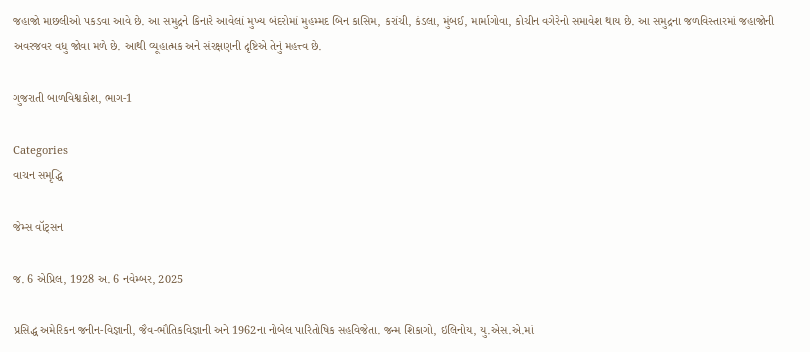જહાજો માછલીઓ પકડવા આવે છે. આ સમુદ્રને કિનારે આવેલાં મુખ્ય બંદરોમાં મુહમ્મદ બિન કાસિમ, કરાંચી, કંડલા, મુંબઈ, માર્માગોવા, કોચીન વગેરેનો સમાવેશ થાય છે. આ સમુદ્રના જળવિસ્તારમાં જહાજોની અવરજવર વધુ જોવા મળે છે. આથી વ્યૂહાત્મક અને સંરક્ષણની દૃષ્ટિએ તેનું મહત્ત્વ છે.

ગુજરાતી બાળવિશ્વકોશ, ભાગ-1

Categories
વાચન સમૃદ્ધિ

જેમ્સ વૉટ્સન

જ. 6 એપ્રિલ, 1928 અ. 6 નવેમ્બર, 2025

પ્રસિદ્ધ અમેરિકન જનીન-વિજ્ઞાની, જૈવ-ભૌતિકવિજ્ઞાની અને 1962ના નોબેલ પારિતોષિક સહવિજેતા. જન્મ શિકાગો, ઇલિનોય, યુ.એસ.એ.માં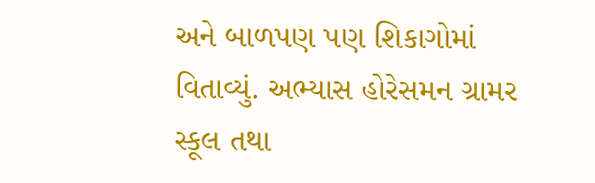અને બાળપણ પણ શિકાગોમાં વિતાવ્યું. અભ્યાસ હોરેસમન ગ્રામર સ્કૂલ તથા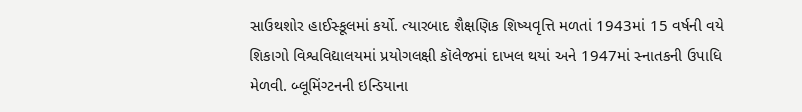સાઉથશોર હાઈસ્કૂલમાં કર્યો. ત્યારબાદ શૈક્ષણિક શિષ્યવૃત્તિ મળતાં 1943માં 15 વર્ષની વયે શિકાગો વિશ્વવિદ્યાલયમાં પ્રયોગલક્ષી કૉલેજમાં દાખલ થયાં અને 1947માં સ્નાતકની ઉપાધિ મેળવી. બ્લૂમિંગ્ટનની ઇન્ડિયાના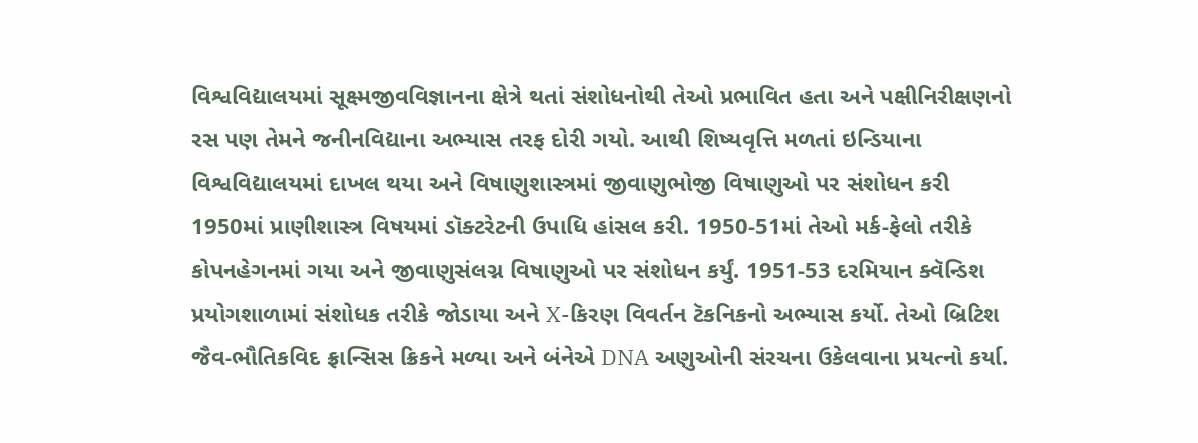વિશ્વવિદ્યાલયમાં સૂક્ષ્મજીવવિજ્ઞાનના ક્ષેત્રે થતાં સંશોધનોથી તેઓ પ્રભાવિત હતા અને પક્ષીનિરીક્ષણનો રસ પણ તેમને જનીનવિદ્યાના અભ્યાસ તરફ દોરી ગયો. આથી શિષ્યવૃત્તિ મળતાં ઇન્ડિયાના વિશ્વવિદ્યાલયમાં દાખલ થયા અને વિષાણુશાસ્ત્રમાં જીવાણુભોજી વિષાણુઓ પર સંશોધન કરી 1950માં પ્રાણીશાસ્ત્ર વિષયમાં ડૉક્ટરેટની ઉપાધિ હાંસલ કરી. 1950-51માં તેઓ મર્ક-ફેલો તરીકે કોપનહેગનમાં ગયા અને જીવાણુસંલગ્ન વિષાણુઓ પર સંશોધન કર્યું. 1951-53 દરમિયાન ક્વૅન્ડિશ પ્રયોગશાળામાં સંશોધક તરીકે જોડાયા અને X-કિરણ વિવર્તન ટૅકનિકનો અભ્યાસ કર્યો. તેઓ બ્રિટિશ જૈવ-ભૌતિકવિદ ફ્રાન્સિસ ક્રિકને મળ્યા અને બંનેએ DNA અણુઓની સંરચના ઉકેલવાના પ્રયત્નો કર્યા.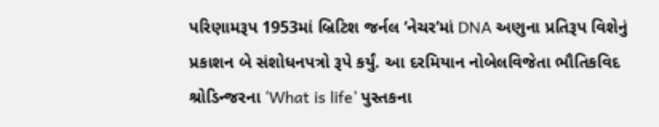પરિણામરૂપ 1953માં બ્રિટિશ જર્નલ ‘નેચર’માં DNA અણુના પ્રતિરૂપ વિશેનું પ્રકાશન બે સંશોધનપત્રો રૂપે કર્યું. આ દરમિયાન નોબેલવિજેતા ભૌતિકવિદ શ્રોડિન્જરના ‘What is life’ પુસ્તકના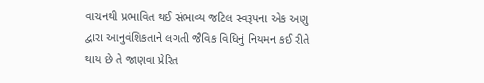વાચનથી પ્રભાવિત થઈ સંભાવ્ય જટિલ સ્વરૂપના એક અણુ દ્વારા આનુવંશિકતાને લગતી જૈવિક વિધિનું નિયમન કઈ રીતે થાય છે તે જાણવા પ્રેરિત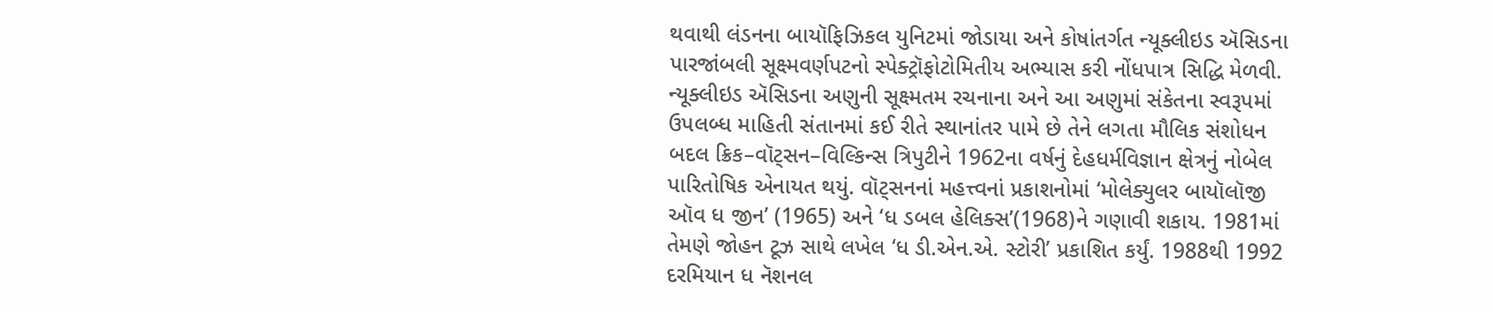થવાથી લંડનના બાયૉફિઝિકલ યુનિટમાં જોડાયા અને કોષાંતર્ગત ન્યૂક્લીઇડ ઍસિડના પારજાંબલી સૂક્ષ્મવર્ણપટનો સ્પેક્ટ્રૉફોટોમિતીય અભ્યાસ કરી નોંધપાત્ર સિદ્ધિ મેળવી. ન્યૂક્લીઇડ ઍસિડના અણુની સૂક્ષ્મતમ રચનાના અને આ અણુમાં સંકેતના સ્વરૂપમાં ઉપલબ્ધ માહિતી સંતાનમાં કઈ રીતે સ્થાનાંતર પામે છે તેને લગતા મૌલિક સંશોધન બદલ ક્રિક–વૉટ્સન–વિલ્કિન્સ ત્રિપુટીને 1962ના વર્ષનું દેહધર્મવિજ્ઞાન ક્ષેત્રનું નોબેલ પારિતોષિક એનાયત થયું. વૉટ્સનનાં મહત્ત્વનાં પ્રકાશનોમાં ‘મોલેક્યુલર બાયૉલૉજી ઑવ ધ જીન’ (1965) અને ‘ધ ડબલ હેલિક્સ’(1968)ને ગણાવી શકાય. 1981માં તેમણે જોહન ટૂઝ સાથે લખેલ ‘ધ ડી.એન.એ. સ્ટોરી’ પ્રકાશિત કર્યું. 1988થી 1992 દરમિયાન ધ નૅશનલ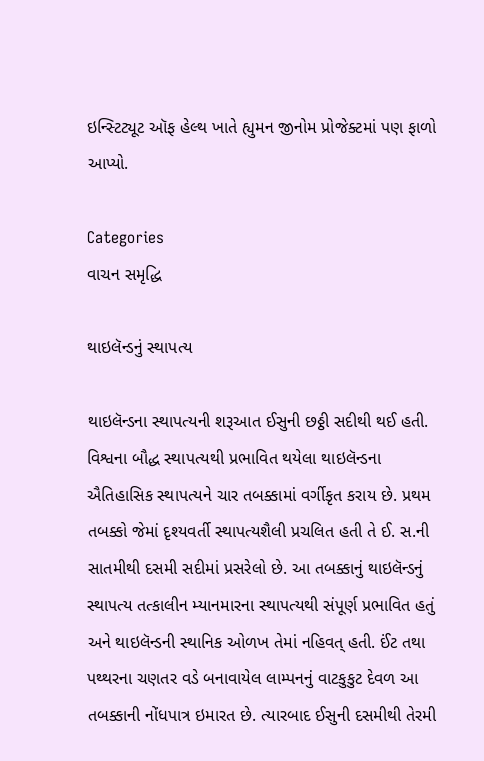ઇન્સ્ટિટ્યૂટ ઑફ હેલ્થ ખાતે હ્યુમન જીનોમ પ્રોજેક્ટમાં પણ ફાળો આપ્યો.

Categories
વાચન સમૃદ્ધિ

થાઇલૅન્ડનું સ્થાપત્ય

થાઇલૅન્ડના સ્થાપત્યની શરૂઆત ઈસુની છઠ્ઠી સદીથી થઈ હતી. વિશ્વના બૌદ્ધ સ્થાપત્યથી પ્રભાવિત થયેલા થાઇલૅન્ડના ઐતિહાસિક સ્થાપત્યને ચાર તબક્કામાં વર્ગીકૃત કરાય છે. પ્રથમ તબક્કો જેમાં દૃશ્યવર્તી સ્થાપત્યશૈલી પ્રચલિત હતી તે ઈ. સ.ની સાતમીથી દસમી સદીમાં પ્રસરેલો છે. આ તબક્કાનું થાઇલૅન્ડનું સ્થાપત્ય તત્કાલીન મ્યાનમારના સ્થાપત્યથી સંપૂર્ણ પ્રભાવિત હતું અને થાઇલૅન્ડની સ્થાનિક ઓળખ તેમાં નહિવત્ હતી. ઈંટ તથા પથ્થરના ચણતર વડે બનાવાયેલ લામ્પનનું વાટકુકુટ દેવળ આ તબક્કાની નોંધપાત્ર ઇમારત છે. ત્યારબાદ ઈસુની દસમીથી તેરમી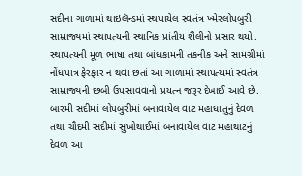સદીના ગાળામાં થાઇલૅન્ડમાં સ્થપાયેલ સ્વતંત્ર ખ્મેરલોપબુરી સામ્રાજ્યમાં સ્થાપત્યની સ્થાનિક પ્રાંતીય શૈલીનો પ્રસાર થયો. સ્થાપત્યની મૂળ ભાષા તથા બાંધકામની તકનીક અને સામગ્રીમાં નોંધપાત્ર ફેરફાર ન થવા છતાં આ ગાળામાં સ્થાપત્યમાં સ્વતંત્ર સામ્રાજ્યની છબી ઉપસાવવાનો પ્રયત્ન જરૂર દેખાઈ આવે છે. બારમી સદીમાં લોપબુરીમાં બનાવાયેલ વાટ મહાધાતુનું દેવળ તથા ચૌદમી સદીમાં સુખોથાઈમાં બનાવાયેલ વાટ મહાથાટનું દેવળ આ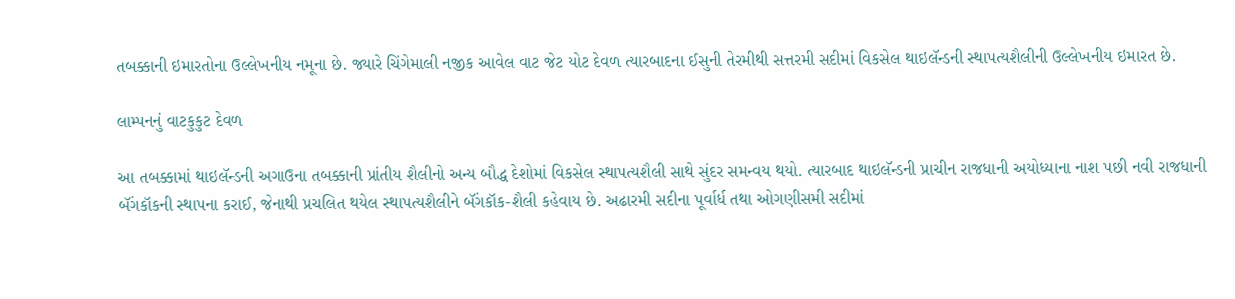તબક્કાની ઇમારતોના ઉલ્લેખનીય નમૂના છે. જ્યારે ચિંગેમાલી નજીક આવેલ વાટ જેટ યોટ દેવળ ત્યારબાદના ઈસુની તેરમીથી સત્તરમી સદીમાં વિકસેલ થાઇલૅન્ડની સ્થાપત્યશૈલીની ઉલ્લેખનીય ઇમારત છે.

લામ્પનનું વાટકુકુટ દેવળ

આ તબક્કામાં થાઇલૅન્ડની અગાઉના તબક્કાની પ્રાંતીય શૈલીનો અન્ય બૌદ્ધ દેશોમાં વિકસેલ સ્થાપત્યશૈલી સાથે સુંદર સમન્વય થયો. ત્યારબાદ થાઇલૅન્ડની પ્રાચીન રાજધાની અયોધ્યાના નાશ પછી નવી રાજધાની બૅંગકૉકની સ્થાપના કરાઈ, જેનાથી પ્રચલિત થયેલ સ્થાપત્યશૈલીને બૅંગકૉક-શૈલી કહેવાય છે. અઢારમી સદીના પૂર્વાર્ધ તથા ઓગણીસમી સદીમાં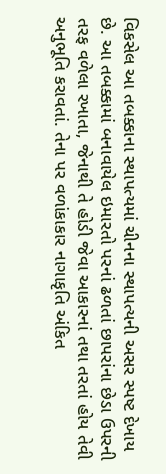વિકસેલ આ તબક્કાના સ્થાપત્યમાં ચીનના સ્થાપત્યની અસર સ્પષ્ટ દેખાય છે. આ તબક્કામાં બનાવાયેલ ઇમારતો પરનાં ઢળતાં છાપરાંના છેડા ઉપરની તરફ વળેલા રખાતા, જેનાથી તે હોડી જેવા આકારનાં તથા તરતાં હોય તેવી અનુભૂતિ કરાવતાં. તેના પર વળાંકાકાર નાગાકૃતિ અંકિત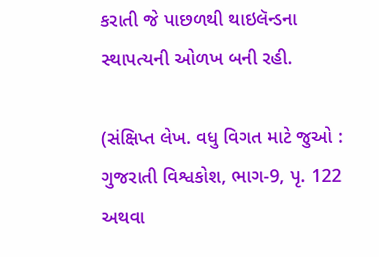કરાતી જે પાછળથી થાઇલૅન્ડના સ્થાપત્યની ઓળખ બની રહી.

(સંક્ષિપ્ત લેખ. વધુ વિગત માટે જુઓ : ગુજરાતી વિશ્વકોશ, ભાગ-9, પૃ. 122 અથવા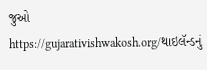જુઓ https://gujarativishwakosh.org/થાઇલૅન્ડનું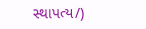સ્થાપત્ય/)